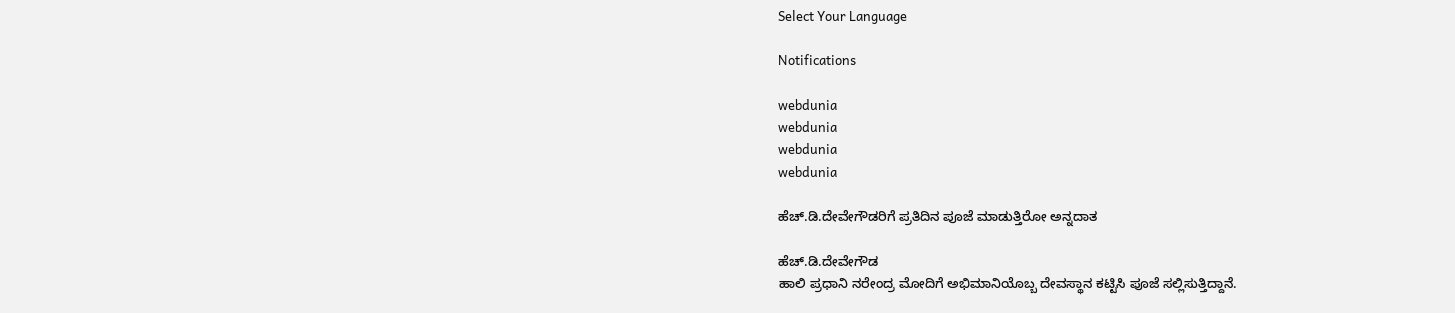Select Your Language

Notifications

webdunia
webdunia
webdunia
webdunia

ಹೆಚ್.ಡಿ.ದೇವೇಗೌಡರಿಗೆ ಪ್ರತಿದಿನ ಪೂಜೆ ಮಾಡುತ್ತಿರೋ ಅನ್ನದಾತ

ಹೆಚ್.ಡಿ.ದೇವೇಗೌಡ
ಹಾಲಿ ಪ್ರಧಾನಿ ನರೇಂದ್ರ ಮೋದಿಗೆ ಅಭಿಮಾನಿಯೊಬ್ಬ ದೇವಸ್ಥಾನ ಕಟ್ಟಿಸಿ ಪೂಜೆ ಸಲ್ಲಿಸುತ್ತಿದ್ದಾನೆ.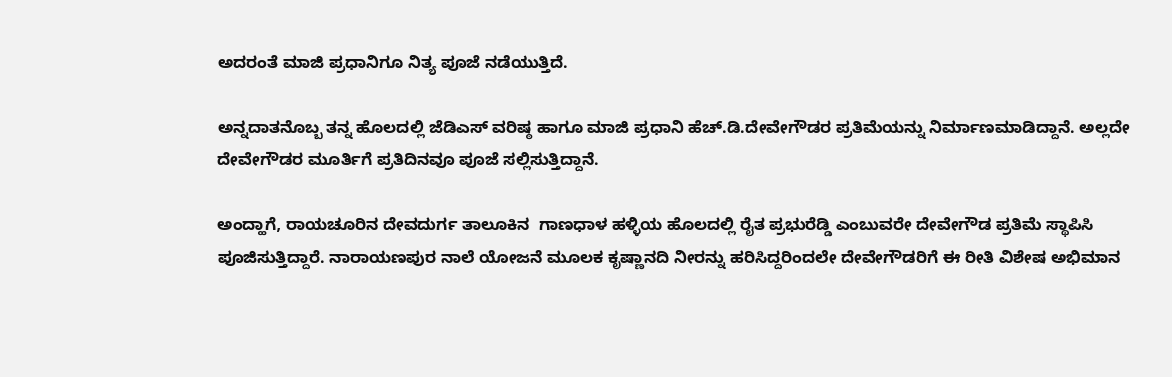ಅದರಂತೆ ಮಾಜಿ ಪ್ರಧಾನಿಗೂ ನಿತ್ಯ ಪೂಜೆ ನಡೆಯುತ್ತಿದೆ.

ಅನ್ನದಾತನೊಬ್ಬ ತನ್ನ ಹೊಲದಲ್ಲಿ ಜೆಡಿಎಸ್ ವರಿಷ್ಠ ಹಾಗೂ ಮಾಜಿ ಪ್ರಧಾನಿ ಹೆಚ್.ಡಿ.ದೇವೇಗೌಡರ ಪ್ರತಿಮೆಯನ್ನು ನಿರ್ಮಾಣಮಾಡಿದ್ದಾನೆ. ಅಲ್ಲದೇ ದೇವೇಗೌಡರ ಮೂರ್ತಿಗೆ ಪ್ರತಿದಿನವೂ ಪೂಜೆ ಸಲ್ಲಿಸುತ್ತಿದ್ದಾನೆ.

ಅಂದ್ಹಾಗೆ, ರಾಯಚೂರಿನ ದೇವದುರ್ಗ ತಾಲೂಕಿನ  ಗಾಣಧಾಳ ಹಳ್ಳಿಯ ಹೊಲದಲ್ಲಿ ರೈತ ಪ್ರಭುರೆಡ್ಡಿ ಎಂಬುವರೇ ದೇವೇಗೌಡ ಪ್ರತಿಮೆ ಸ್ಥಾಪಿಸಿ ಪೂಜಿಸುತ್ತಿದ್ದಾರೆ. ನಾರಾಯಣಪುರ ನಾಲೆ ಯೋಜನೆ ಮೂಲಕ ಕೃಷ್ಣಾನದಿ ನೀರನ್ನು ಹರಿಸಿದ್ದರಿಂದಲೇ ದೇವೇಗೌಡರಿಗೆ ಈ ರೀತಿ ವಿಶೇಷ ಅಭಿಮಾನ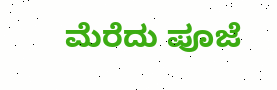ಮೆರೆದು ಪೂಜೆ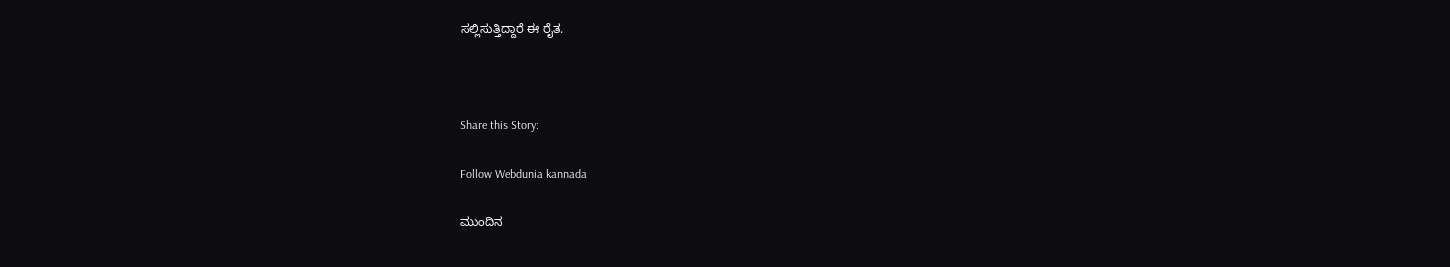ಸಲ್ಲಿಸುತ್ತಿದ್ದಾರೆ ಈ ರೈತ.



Share this Story:

Follow Webdunia kannada

ಮುಂದಿನ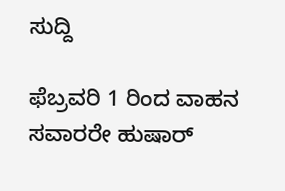ಸುದ್ದಿ

ಫೆಬ್ರವರಿ 1 ರಿಂದ ವಾಹನ ಸವಾರರೇ ಹುಷಾರ್